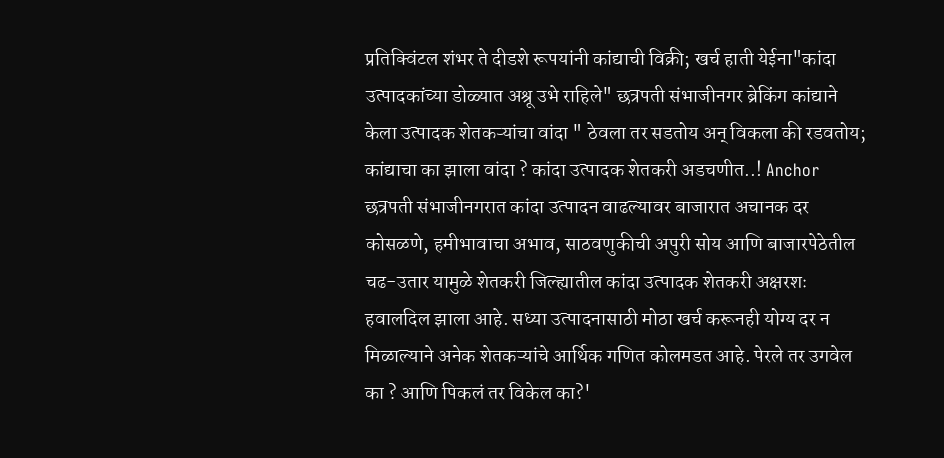प्रतिक्विंटल शंभर ते दीडशे रूपयांनी कांद्याची विक्री; खर्च हाती येईना"कांदा उत्पादकांच्या डोळ्यात अश्रू उभे राहिले" छत्रपती संभाजीनगर ब्रेकिंग कांद्याने केला उत्पादक शेतकऱ्यांचा वांदा " ठेवला तर सडतोय अन् विकला की रडवतोय; कांद्याचा का झाला वांदा ? कांदा उत्पादक शेतकरी अडचणीत..! Anchor छत्रपती संभाजीनगरात कांदा उत्पादन वाढल्यावर बाजारात अचानक दर कोसळणे, हमीभावाचा अभाव, साठवणुकीची अपुरी सोय आणि बाजारपेठेतील चढ-उतार यामुळे शेतकरी जिल्ह्यातील कांदा उत्पादक शेतकरी अक्षरशः हवालदिल झाला आहे. सध्या उत्पादनासाठी मोठा खर्च करूनही योग्य दर न मिळाल्याने अनेक शेतकऱ्यांचे आर्थिक गणित कोलमडत आहे. पेरले तर उगवेल का ? आणि पिकलं तर विकेल का?'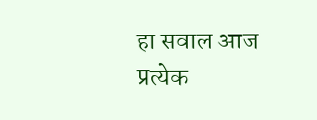हा सवाल आज प्रत्येक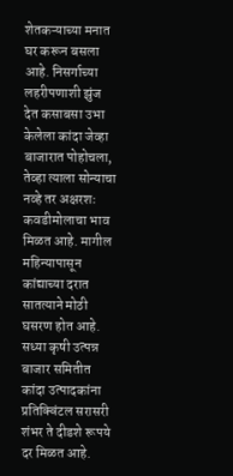शेतकऱ्याच्या मनात घर करून बसला आहे. निसर्गाच्या लहरीपणाशी झुंज देत कसाबसा उभा केलेला कांदा जेव्हा बाजारात पोहोचला, तेव्हा त्याला सोन्याचा नव्हे तर अक्षरशः कवडीमोलाचा भाव मिळत आहे. मागील महिन्यापासून कांद्याच्या दरात सातत्याने मोठी घसरण होत आहे. सध्या कृषी उत्पन्न बाजार समितीत कांदा उत्पादकांना प्रतिक्विंटल सरासरी शंभर ते दीडशे रूपये दर मिळत आहे.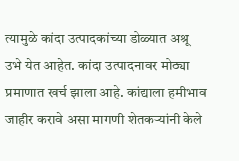त्यामुळे कांदा उत्पादकांच्या डोळ्यात अश्रू उभे येत आहेत. कांदा उत्पादनावर मोठ्या प्रमाणात खर्च झाला आहे. कांद्याला हमीभाव जाहीर करावे असा मागणी शेतकऱ्यांनी केले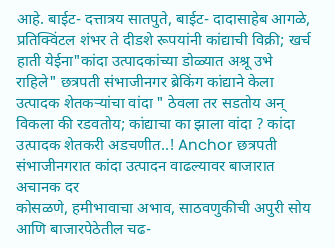आहे. बाईट- दत्तात्रय सातपुते, बाईट- दादासाहेब आगळे,
प्रतिक्विंटल शंभर ते दीडशे रूपयांनी कांद्याची विक्री; खर्च हाती येईना"कांदा उत्पादकांच्या डोळ्यात अश्रू उभे राहिले" छत्रपती संभाजीनगर ब्रेकिंग कांद्याने केला उत्पादक शेतकऱ्यांचा वांदा " ठेवला तर सडतोय अन् विकला की रडवतोय; कांद्याचा का झाला वांदा ? कांदा उत्पादक शेतकरी अडचणीत..! Anchor छत्रपती संभाजीनगरात कांदा उत्पादन वाढल्यावर बाजारात अचानक दर
कोसळणे, हमीभावाचा अभाव, साठवणुकीची अपुरी सोय आणि बाजारपेठेतील चढ-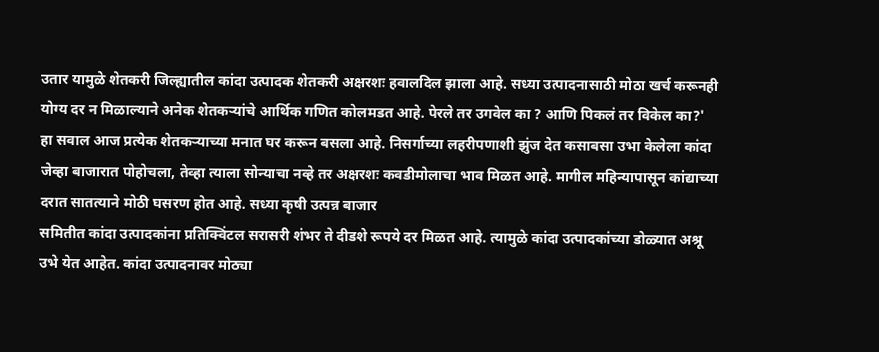उतार यामुळे शेतकरी जिल्ह्यातील कांदा उत्पादक शेतकरी अक्षरशः हवालदिल झाला आहे. सध्या उत्पादनासाठी मोठा खर्च करूनही योग्य दर न मिळाल्याने अनेक शेतकऱ्यांचे आर्थिक गणित कोलमडत आहे. पेरले तर उगवेल का ? आणि पिकलं तर विकेल का?'
हा सवाल आज प्रत्येक शेतकऱ्याच्या मनात घर करून बसला आहे. निसर्गाच्या लहरीपणाशी झुंज देत कसाबसा उभा केलेला कांदा जेव्हा बाजारात पोहोचला, तेव्हा त्याला सोन्याचा नव्हे तर अक्षरशः कवडीमोलाचा भाव मिळत आहे. मागील महिन्यापासून कांद्याच्या दरात सातत्याने मोठी घसरण होत आहे. सध्या कृषी उत्पन्न बाजार
समितीत कांदा उत्पादकांना प्रतिक्विंटल सरासरी शंभर ते दीडशे रूपये दर मिळत आहे. त्यामुळे कांदा उत्पादकांच्या डोळ्यात अश्रू उभे येत आहेत. कांदा उत्पादनावर मोठ्या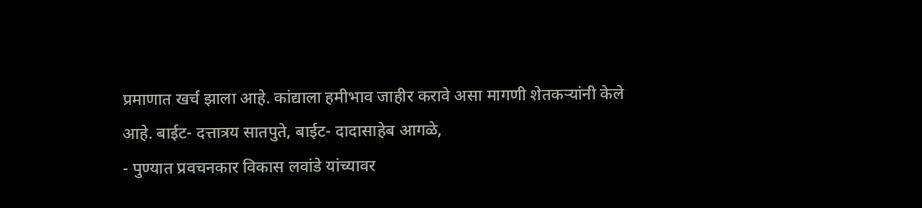प्रमाणात खर्च झाला आहे. कांद्याला हमीभाव जाहीर करावे असा मागणी शेतकऱ्यांनी केले आहे. बाईट- दत्तात्रय सातपुते, बाईट- दादासाहेब आगळे,
- पुण्यात प्रवचनकार विकास लवांडे यांच्यावर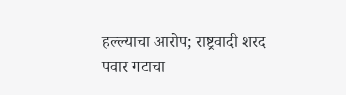हल्ल्याचा आरोप; राष्ट्रवादी शरद पवार गटाचा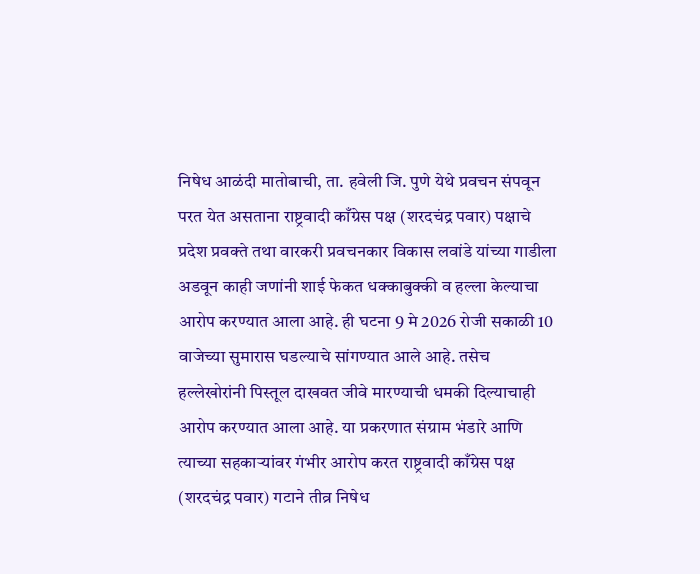निषेध आळंदी मातोबाची, ता. हवेली जि. पुणे येथे प्रवचन संपवून परत येत असताना राष्ट्रवादी काँग्रेस पक्ष (शरदचंद्र पवार) पक्षाचे प्रदेश प्रवक्ते तथा वारकरी प्रवचनकार विकास लवांडे यांच्या गाडीला अडवून काही जणांनी शाई फेकत धक्काबुक्की व हल्ला केल्याचा आरोप करण्यात आला आहे. ही घटना 9 मे 2026 रोजी सकाळी 10 वाजेच्या सुमारास घडल्याचे सांगण्यात आले आहे. तसेच हल्लेखोरांनी पिस्तूल दाखवत जीवे मारण्याची धमकी दिल्याचाही आरोप करण्यात आला आहे. या प्रकरणात संग्राम भंडारे आणि त्याच्या सहकाऱ्यांवर गंभीर आरोप करत राष्ट्रवादी काँग्रेस पक्ष (शरदचंद्र पवार) गटाने तीव्र निषेध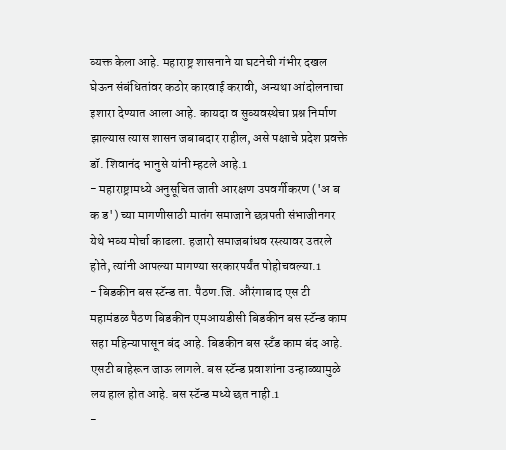व्यक्त केला आहे. महाराष्ट्र शासनाने या घटनेची गंभीर दखल घेऊन संबंधितांवर कठोर कारवाई करावी, अन्यथा आंदोलनाचा इशारा देण्यात आला आहे. कायदा व सुव्यवस्थेचा प्रश्न निर्माण झाल्यास त्यास शासन जबाबदार राहील, असे पक्षाचे प्रदेश प्रवक्ते डॉ. शिवानंद भानुसे यांनी म्हटले आहे.1
- महाराष्ट्रामध्ये अनुसूचित जाती आरक्षण उपवर्गीकरण ('अ ब क ड') च्या मागणीसाठी मातंग समाजाने छत्रपती संभाजीनगर येथे भव्य मोर्चा काढला. हजारो समाजबांधव रस्त्यावर उतरले होते, त्यांनी आपल्या मागण्या सरकारपर्यंत पोहोचवल्या.1
- बिडकीन बस स्टॅन्ड ता. पैठण.जि. औरंगाबाद एस टी महामंडळ पैठण बिडकीन एमआयडीसी बिडकीन बस स्टॅन्ड काम सहा महिन्यापासून बंद आहे. बिडकीन बस स्टँड काम बंद आहे. एसटी बाहेरून जाऊ लागले. बस स्टॅन्ड प्रवाशांना उन्हाळ्यामुळे लय हाल होत आहे. बस स्टॅन्ड मध्ये छत नाही.1
-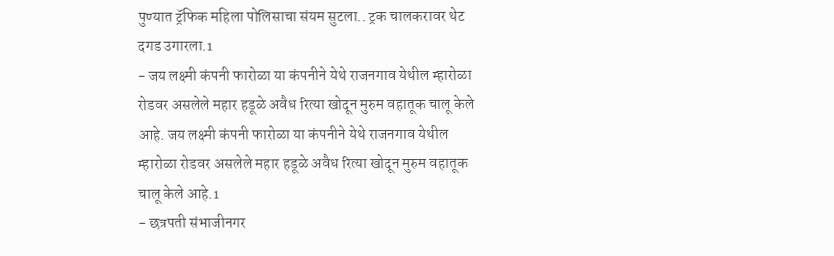पुण्यात ट्रॅफिक महिला पोलिसाचा संयम सुटला.. ट्रक चालकरावर थेट दगड उगारला.1
- जय लक्ष्मी कंपनी फारोळा या कंपनीने येथे राजनगाव येथील म्हारोळा रोडवर असलेले महार हडूळे अवैध रित्या खोदून मुरुम वहातूक चालू केले आहे. जय लक्ष्मी कंपनी फारोळा या कंपनीने येथे राजनगाव येथील म्हारोळा रोडवर असलेले महार हडूळे अवैध रित्या खोदून मुरुम वहातूक चालू केले आहे.1
- छत्रपती संभाजीनगर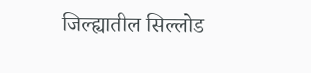जिल्ह्यातील सिल्लोड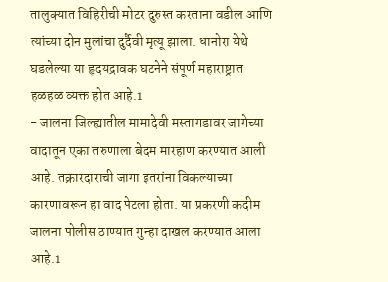तालुक्यात विहिरीची मोटर दुरुस्त करताना वडील आणि त्यांच्या दोन मुलांचा दुर्दैवी मृत्यू झाला. धानोरा येथे घडलेल्या या हृदयद्रावक घटनेने संपूर्ण महाराष्ट्रात हळहळ व्यक्त होत आहे.1
- जालना जिल्ह्यातील मामादेवी मस्तागडावर जागेच्या वादातून एका तरुणाला बेदम मारहाण करण्यात आली आहे. तक्रारदाराची जागा इतरांना विकल्याच्या कारणावरून हा वाद पेटला होता. या प्रकरणी कदीम जालना पोलीस ठाण्यात गुन्हा दाखल करण्यात आला आहे.1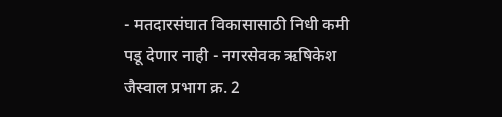- मतदारसंघात विकासासाठी निधी कमी पडू देणार नाही - नगरसेवक ऋषिकेश जैस्वाल प्रभाग क्र. 2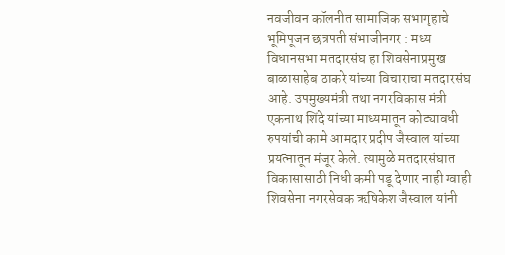नवजीवन कॉलनीत सामाजिक सभागृहाचे भूमिपूजन छत्रपती संभाजीनगर : मध्य विधानसभा मतदारसंघ हा शिवसेनाप्रमुख बाळासाहेब ठाकरे यांच्या विचाराचा मतदारसंघ आहे. उपमुख्यमंत्री तथा नगरविकास मंत्री एकनाथ शिंदे यांच्या माध्यमातून कोट्यावधी रुपयांची कामे आमदार प्रदीप जैस्वाल यांच्या प्रयत्नातून मंजूर केले. त्यामुळे मतदारसंघात विकासासाठी निधी कमी पडू देणार नाही ग्वाही शिवसेना नगरसेवक ऋषिकेश जैस्वाल यांनी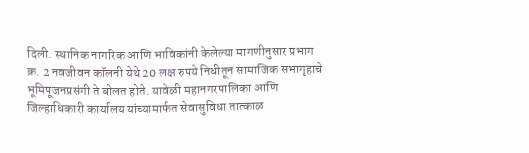दिली. स्थानिक नागरिक आणि भाविकांनी केलेल्या मागणीनुसार प्रभाग क्र. 2 नवजीवन कॉलनी येथे 20 लक्ष रुपये निधीतून सामाजिक सभागृहाचे भूमिपूजनप्रसंगी ते बोलत होते. यावेळी महानगरपालिका आणि जिल्हाधिकारी कार्यालय यांच्यामार्फत सेवासुविधा तात्काळ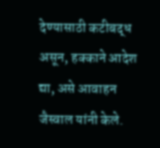देण्यासाठी कटीबद्ध असून, हक्काने आदेश द्या, असे आवाहन जैस्वाल यांनी केले.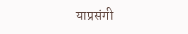याप्रसंगी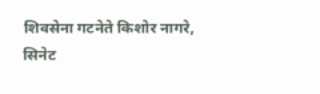शिवसेना गटनेते किशोर नागरे, सिनेट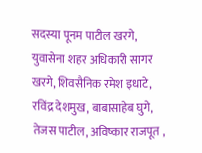सदस्या पूनम पाटील खरगे, युवासेना शहर अधिकारी सागर खरगे, शिवसैनिक रमेश इधाटे, रविंद्र देशमुख, बाबासाहेब घुगे, तेजस पाटील, अविष्कार राजपूत ,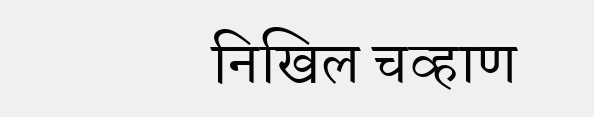निखिल चव्हाण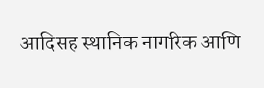आदिसह स्थानिक नागरिक आणि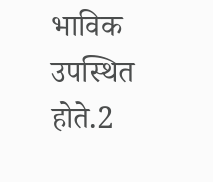भाविक उपस्थित होते.2